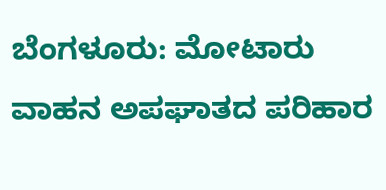ಬೆಂಗಳೂರು: ಮೋಟಾರು ವಾಹನ ಅಪಘಾತದ ಪರಿಹಾರ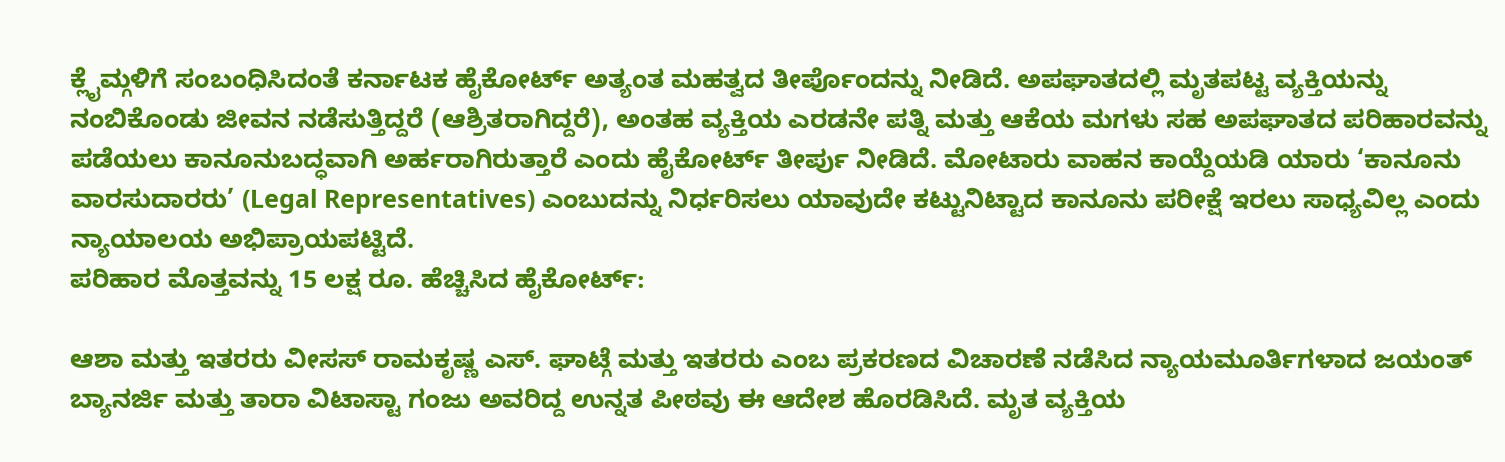ಕ್ಲೈಮ್ಗಳಿಗೆ ಸಂಬಂಧಿಸಿದಂತೆ ಕರ್ನಾಟಕ ಹೈಕೋರ್ಟ್ ಅತ್ಯಂತ ಮಹತ್ವದ ತೀರ್ಪೊಂದನ್ನು ನೀಡಿದೆ. ಅಪಘಾತದಲ್ಲಿ ಮೃತಪಟ್ಟ ವ್ಯಕ್ತಿಯನ್ನು ನಂಬಿಕೊಂಡು ಜೀವನ ನಡೆಸುತ್ತಿದ್ದರೆ (ಆಶ್ರಿತರಾಗಿದ್ದರೆ), ಅಂತಹ ವ್ಯಕ್ತಿಯ ಎರಡನೇ ಪತ್ನಿ ಮತ್ತು ಆಕೆಯ ಮಗಳು ಸಹ ಅಪಘಾತದ ಪರಿಹಾರವನ್ನು ಪಡೆಯಲು ಕಾನೂನುಬದ್ಧವಾಗಿ ಅರ್ಹರಾಗಿರುತ್ತಾರೆ ಎಂದು ಹೈಕೋರ್ಟ್ ತೀರ್ಪು ನೀಡಿದೆ. ಮೋಟಾರು ವಾಹನ ಕಾಯ್ದೆಯಡಿ ಯಾರು ‘ಕಾನೂನು ವಾರಸುದಾರರು’ (Legal Representatives) ಎಂಬುದನ್ನು ನಿರ್ಧರಿಸಲು ಯಾವುದೇ ಕಟ್ಟುನಿಟ್ಟಾದ ಕಾನೂನು ಪರೀಕ್ಷೆ ಇರಲು ಸಾಧ್ಯವಿಲ್ಲ ಎಂದು ನ್ಯಾಯಾಲಯ ಅಭಿಪ್ರಾಯಪಟ್ಟಿದೆ.
ಪರಿಹಾರ ಮೊತ್ತವನ್ನು 15 ಲಕ್ಷ ರೂ. ಹೆಚ್ಚಿಸಿದ ಹೈಕೋರ್ಟ್:

ಆಶಾ ಮತ್ತು ಇತರರು ವೀಸಸ್ ರಾಮಕೃಷ್ಣ ಎಸ್. ಘಾಟ್ಗೆ ಮತ್ತು ಇತರರು ಎಂಬ ಪ್ರಕರಣದ ವಿಚಾರಣೆ ನಡೆಸಿದ ನ್ಯಾಯಮೂರ್ತಿಗಳಾದ ಜಯಂತ್ ಬ್ಯಾನರ್ಜಿ ಮತ್ತು ತಾರಾ ವಿಟಾಸ್ಟಾ ಗಂಜು ಅವರಿದ್ದ ಉನ್ನತ ಪೀಠವು ಈ ಆದೇಶ ಹೊರಡಿಸಿದೆ. ಮೃತ ವ್ಯಕ್ತಿಯ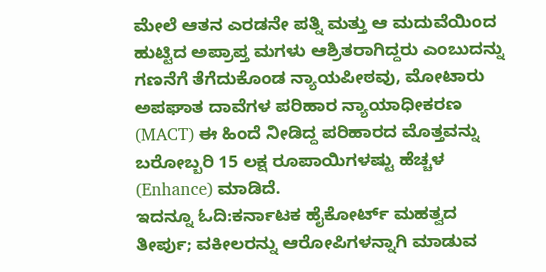ಮೇಲೆ ಆತನ ಎರಡನೇ ಪತ್ನಿ ಮತ್ತು ಆ ಮದುವೆಯಿಂದ ಹುಟ್ಟಿದ ಅಪ್ರಾಪ್ತ ಮಗಳು ಆಶ್ರಿತರಾಗಿದ್ದರು ಎಂಬುದನ್ನು ಗಣನೆಗೆ ತೆಗೆದುಕೊಂಡ ನ್ಯಾಯಪೀಠವು, ಮೋಟಾರು ಅಪಘಾತ ದಾವೆಗಳ ಪರಿಹಾರ ನ್ಯಾಯಾಧೀಕರಣ (MACT) ಈ ಹಿಂದೆ ನೀಡಿದ್ದ ಪರಿಹಾರದ ಮೊತ್ತವನ್ನು ಬರೋಬ್ಬರಿ 15 ಲಕ್ಷ ರೂಪಾಯಿಗಳಷ್ಟು ಹೆಚ್ಚಳ (Enhance) ಮಾಡಿದೆ.
ಇದನ್ನೂ ಓದಿ:ಕರ್ನಾಟಕ ಹೈಕೋರ್ಟ್ ಮಹತ್ವದ ತೀರ್ಪು; ವಕೀಲರನ್ನು ಆರೋಪಿಗಳನ್ನಾಗಿ ಮಾಡುವ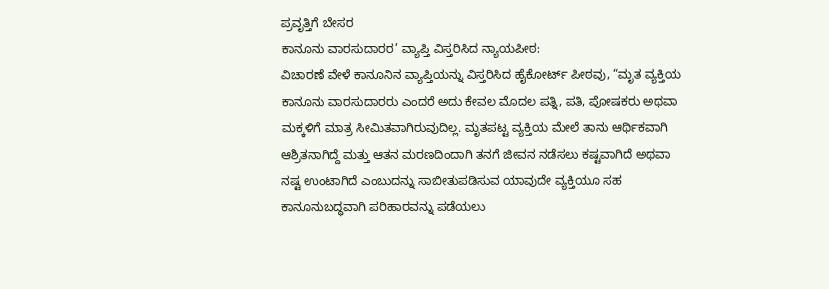ಪ್ರವೃತ್ತಿಗೆ ಬೇಸರ
ಕಾನೂನು ವಾರಸುದಾರರ’ ವ್ಯಾಪ್ತಿ ವಿಸ್ತರಿಸಿದ ನ್ಯಾಯಪೀಠ:
ವಿಚಾರಣೆ ವೇಳೆ ಕಾನೂನಿನ ವ್ಯಾಪ್ತಿಯನ್ನು ವಿಸ್ತರಿಸಿದ ಹೈಕೋರ್ಟ್ ಪೀಠವು, “ಮೃತ ವ್ಯಕ್ತಿಯ ಕಾನೂನು ವಾರಸುದಾರರು ಎಂದರೆ ಅದು ಕೇವಲ ಮೊದಲ ಪತ್ನಿ, ಪತಿ, ಪೋಷಕರು ಅಥವಾ ಮಕ್ಕಳಿಗೆ ಮಾತ್ರ ಸೀಮಿತವಾಗಿರುವುದಿಲ್ಲ. ಮೃತಪಟ್ಟ ವ್ಯಕ್ತಿಯ ಮೇಲೆ ತಾನು ಆರ್ಥಿಕವಾಗಿ ಆಶ್ರಿತನಾಗಿದ್ದೆ ಮತ್ತು ಆತನ ಮರಣದಿಂದಾಗಿ ತನಗೆ ಜೀವನ ನಡೆಸಲು ಕಷ್ಟವಾಗಿದೆ ಅಥವಾ ನಷ್ಟ ಉಂಟಾಗಿದೆ ಎಂಬುದನ್ನು ಸಾಬೀತುಪಡಿಸುವ ಯಾವುದೇ ವ್ಯಕ್ತಿಯೂ ಸಹ ಕಾನೂನುಬದ್ಧವಾಗಿ ಪರಿಹಾರವನ್ನು ಪಡೆಯಲು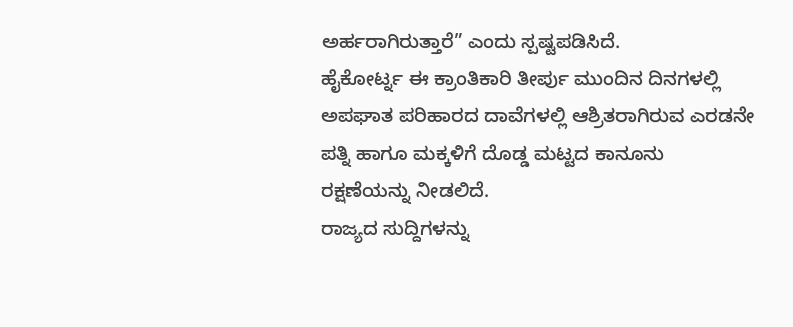ಅರ್ಹರಾಗಿರುತ್ತಾರೆ” ಎಂದು ಸ್ಪಷ್ಟಪಡಿಸಿದೆ.
ಹೈಕೋರ್ಟ್ನ ಈ ಕ್ರಾಂತಿಕಾರಿ ತೀರ್ಪು ಮುಂದಿನ ದಿನಗಳಲ್ಲಿ ಅಪಘಾತ ಪರಿಹಾರದ ದಾವೆಗಳಲ್ಲಿ ಆಶ್ರಿತರಾಗಿರುವ ಎರಡನೇ ಪತ್ನಿ ಹಾಗೂ ಮಕ್ಕಳಿಗೆ ದೊಡ್ಡ ಮಟ್ಟದ ಕಾನೂನು ರಕ್ಷಣೆಯನ್ನು ನೀಡಲಿದೆ.
ರಾಜ್ಯದ ಸುದ್ದಿಗಳನ್ನು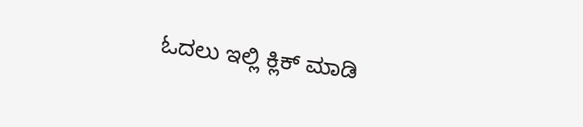ಓದಲು ಇಲ್ಲಿ ಕ್ಲಿಕ್ ಮಾಡಿ